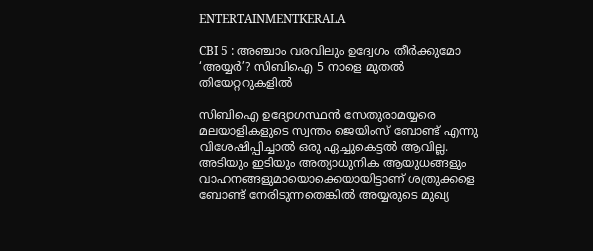ENTERTAINMENTKERALA

CBI 5 : അഞ്ചാം വരവിലും ഉദ്വേഗം തീര്‍ക്കുമോ ‘അയ്യര്‍’? സിബിഐ 5 നാളെ മുതല്‍ തിയേറ്ററുകളിൽ

സിബിഐ ഉദ്യോഗസ്ഥന്‍ സേതുരാമയ്യരെ മലയാളികളുടെ സ്വന്തം ജെയിംസ് ബോണ്ട് എന്നു വിശേഷിപ്പിച്ചാല്‍ ഒരു ഏച്ചുകെട്ടല്‍ ആവില്ല. അടിയും ഇടിയും അത്യാധുനിക ആയുധങ്ങളും വാഹനങ്ങളുമായൊക്കെയായിട്ടാണ് ശത്രുക്കളെ ബോണ്ട് നേരിടുന്നതെങ്കില്‍ അയ്യരുടെ മുഖ്യ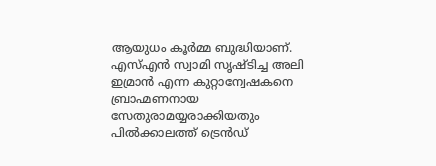ആയുധം കൂര്‍മ്മ ബുദ്ധിയാണ്. എസ്എൻ സ്വാമി സൃഷ്ടിച്ച അലി ഇമ്രാൻ എന്ന കുറ്റാന്വേഷകനെ ബ്രാഹ്മണനായ സേതുരാമയ്യരാക്കിയതും പില്‍ക്കാലത്ത് ട്രെന്‍ഡ്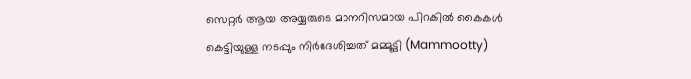സെറ്റര്‍ ആയ അയ്യരുടെ മാനറിസമായ പിറകില്‍ കൈകള്‍ കെട്ടിയുള്ള നടപ്പും നിര്‍ദേശിച്ചത് മമ്മൂട്ടി (Mammootty)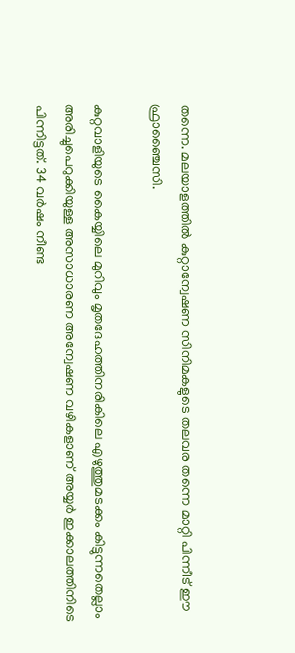തന്നെ. മലയാളത്തില്‍ കുറ്റാന്വേഷണ സിനിമകളുടെ തലവര തന്നെ മാറ്റി പിന്നീട് ഈ ഫ്രാഞ്ചൈസി.

കുറ്റവാളിയുടെ കൈയ്യിലെ മുറിവും മൃതദേഹത്തിനരികിലെ എഴുത്തുമടക്കം കിട്ടുന്നതെല്ലാം അരിച്ചുപെറുക്കിയുള്ള അസാധാരണ അന്വേഷണ വഴികളാണ് അയ്യര്‍ ഇക്കാലത്തിനിടെ പിന്നിട്ടത്. 34 വർഷം നീണ്ട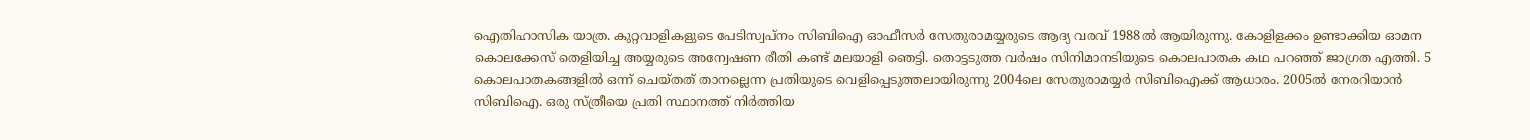ഐതിഹാസിക യാത്ര. കുറ്റവാളികളുടെ പേടിസ്വപ്നം സിബിഐ ഓഫീസർ സേതുരാമയ്യരുടെ ആദ്യ വരവ് 1988ൽ ആയിരുന്നു. കോളിളക്കം ഉണ്ടാക്കിയ ഓമന കൊലക്കേസ് തെളിയിച്ച അയ്യരുടെ അന്വേഷണ രീതി കണ്ട് മലയാളി ഞെട്ടി. തൊട്ടടുത്ത വർഷം സിനിമാനടിയുടെ കൊലപാതക കഥ പറഞ്ഞ് ജാഗ്രത എത്തി. 5 കൊലപാതകങ്ങളിൽ ഒന്ന് ചെയ്തത് താനല്ലെന്ന പ്രതിയുടെ വെളിപ്പെടുത്തലായിരുന്നു 2004ലെ സേതുരാമയ്യർ സിബിഐക്ക് ആധാരം. 2005ൽ നേരറിയാൻ സിബിഐ. ഒരു സ്ത്രീയെ പ്രതി സ്ഥാനത്ത് നിർത്തിയ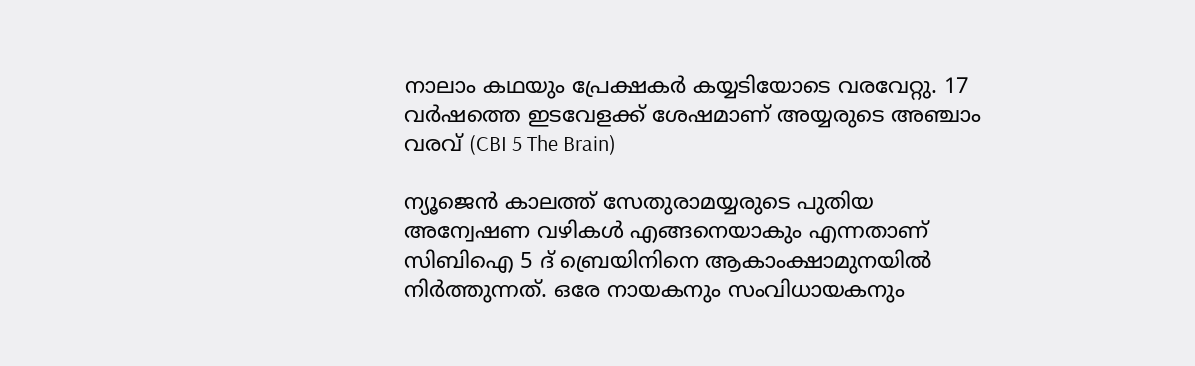നാലാം കഥയും പ്രേക്ഷകർ കയ്യടിയോടെ വരവേറ്റു. 17 വർഷത്തെ ഇടവേളക്ക് ശേഷമാണ് അയ്യരുടെ അഞ്ചാം വരവ് (CBI 5 The Brain)

ന്യൂജെൻ കാലത്ത് സേതുരാമയ്യരുടെ പുതിയ അന്വേഷണ വഴികൾ എങ്ങനെയാകും എന്നതാണ് സിബിഐ 5 ദ് ബ്രെയിനിനെ ആകാംക്ഷാമുനയിൽ നിർത്തുന്നത്. ഒരേ നായകനും സംവിധായകനും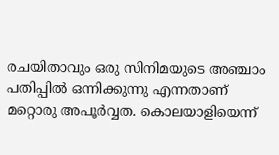രചയിതാവും ഒരു സിനിമയുടെ അഞ്ചാം പതിപ്പിൽ ഒന്നിക്കുന്നു എന്നതാണ് മറ്റൊരു അപൂർവ്വത. കൊലയാളിയെന്ന്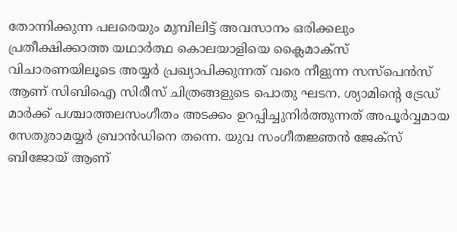തോന്നിക്കുന്ന പലരെയും മുമ്പിലിട്ട് അവസാനം ഒരിക്കലും പ്രതീക്ഷിക്കാത്ത യഥാർത്ഥ കൊലയാളിയെ ക്ലൈമാക്സ് വിചാരണയിലൂടെ അയ്യർ പ്രഖ്യാപിക്കുന്നത് വരെ നീളുന്ന സസ്പെൻസ് ആണ് സിബിഐ സിരീസ് ചിത്രങ്ങളുടെ പൊതു ഘടന. ശ്യാമിന്‍റെ ട്രേഡ് മാർക്ക് പശ്ചാത്തലസംഗീതം അടക്കം ഉറപ്പിച്ചുനിർത്തുന്നത് അപൂർവ്വമായ സേതുരാമയ്യർ ബ്രാൻഡിനെ തന്നെ. യുവ സംഗീതജ്ഞൻ ജേക്സ് ബിജോയ് ആണ്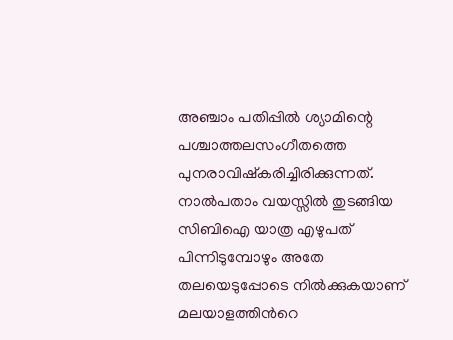അഞ്ചാം പതിപ്പില്‍ ശ്യാമിന്റെ പശ്ചാത്തലസംഗീതത്തെ പുനരാവിഷ്കരിച്ചിരിക്കുന്നത്. നാൽപതാം വയസ്സിൽ തുടങ്ങിയ സിബിഐ യാത്ര എഴുപത് പിന്നിടുമ്പോഴും അതേ തലയെടുപ്പോടെ നില്‍ക്കുകയാണ് മലയാളത്തിന്‍റെ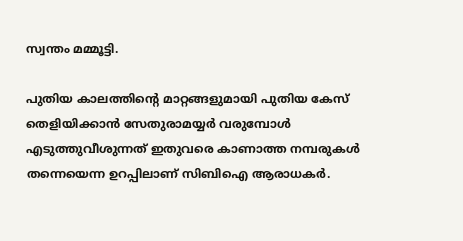സ്വന്തം മമ്മൂട്ടി.

പുതിയ കാലത്തിന്‍റെ മാറ്റങ്ങളുമായി പുതിയ കേസ് തെളിയിക്കാൻ സേതുരാമയ്യർ വരുമ്പോള്‍ എടുത്തുവീശുന്നത് ഇതുവരെ കാണാത്ത നമ്പരുകള്‍ തന്നെയെന്ന ഉറപ്പിലാണ് സിബിഐ ആരാധകർ.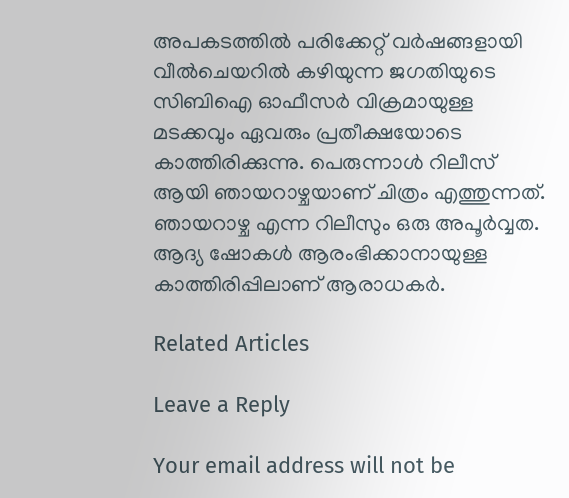അപകടത്തിൽ പരിക്കേറ്റ് വർഷങ്ങളായി വീൽചെയറിൽ കഴിയുന്ന ജഗതിയുടെ സിബിഐ ഓഫീസർ വിക്രമായുള്ള മടക്കവും ഏവരും പ്രതീക്ഷയോടെ കാത്തിരിക്കുന്നു. പെരുന്നാള്‍ റിലീസ് ആയി ഞായറാഴ്ചയാണ് ചിത്രം എത്തുന്നത്. ഞായറാഴ്ച എന്ന റിലീസും ഒരു അപൂര്‍വ്വത. ആദ്യ ഷോകള്‍ ആരംഭിക്കാനായുള്ള കാത്തിരിപ്പിലാണ് ആരാധകര്‍.

Related Articles

Leave a Reply

Your email address will not be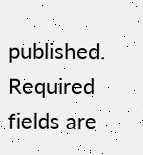published. Required fields are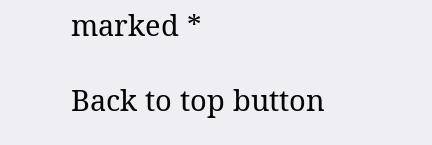marked *

Back to top button